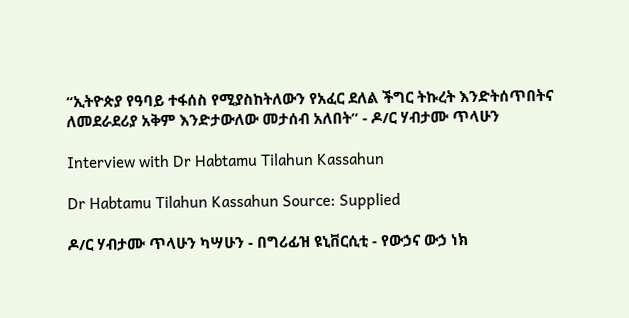“ኢትዮጵያ የዓባይ ተፋሰስ የሚያስከትለውን የአፈር ደለል ችግር ትኩረት እንድትሰጥበትና ለመደራደሪያ አቅም እንድታውለው መታሰብ አለበት” - ዶ/ር ሃብታሙ ጥላሁን

Interview with Dr Habtamu Tilahun Kassahun

Dr Habtamu Tilahun Kassahun Source: Supplied

ዶ/ር ሃብታሙ ጥላሁን ካሣሁን - በግሪፊዝ ዩኒቨርሲቲ - የውኃና ውኃ ነክ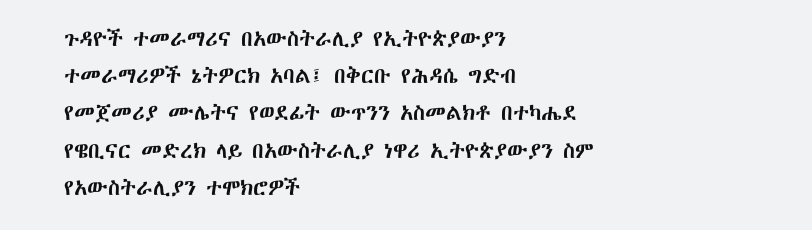ጉዳዮች ተመራማሪና በአውስትራሊያ የኢትዮጵያውያን ተመራማሪዎች ኔትዎርክ አባል፤ በቅርቡ የሕዳሴ ግድብ የመጀመሪያ ሙሌትና የወደፊት ውጥንን አስመልክቶ በተካሔደ የዌቢናር መድረክ ላይ በአውስትራሊያ ነዋሪ ኢትዮጵያውያን ስም የአውስትራሊያን ተሞክሮዎች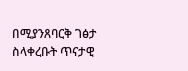በሚያንጸባርቅ ገፅታ ስላቀረቡት ጥናታዊ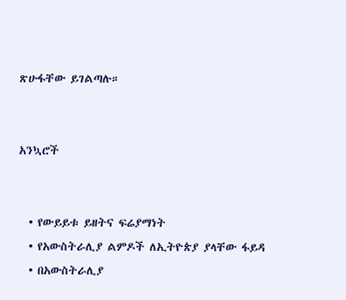ጽሁፋቸው ይገልጣሉ።


አንኳሮች


  • የውይይቱ ይዘትና ፍሬያማነት
  • የአውስትራሊያ ልምዶች ለኢትዮጵያ ያላቸው ፋይዳ
  • በአውስትራሊያ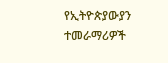የኢትዮጵያውያን ተመራማሪዎች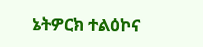ኔትዎርክ ተልዕኮና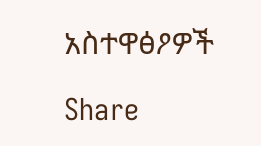አስተዋፅዖዎች

Share